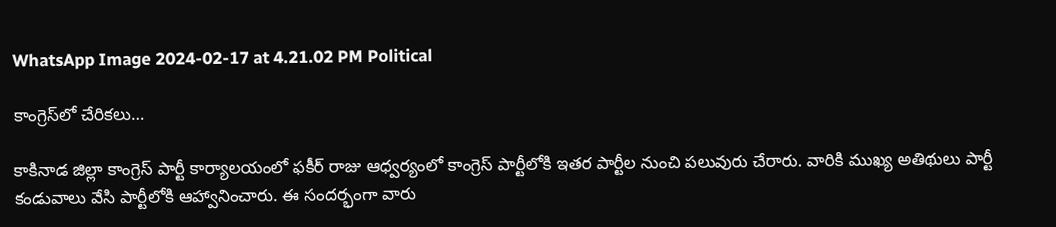WhatsApp Image 2024-02-17 at 4.21.02 PM Political

కాంగ్రెస్‌లో చేరికలు…

కాకినాడ జిల్లా కాంగ్రెస్ పార్టీ కార్యాలయంలో ఫకీర్ రాజు ఆధ్వర్యంలో కాంగ్రెస్ పార్టీలోకి ఇతర పార్టీల నుంచి పలువురు చేరారు. వారికి ముఖ్య అతిథులు పార్టీ కండువాలు వేసి పార్టీలోకి ఆహ్వానించారు. ఈ సందర్భంగా వారు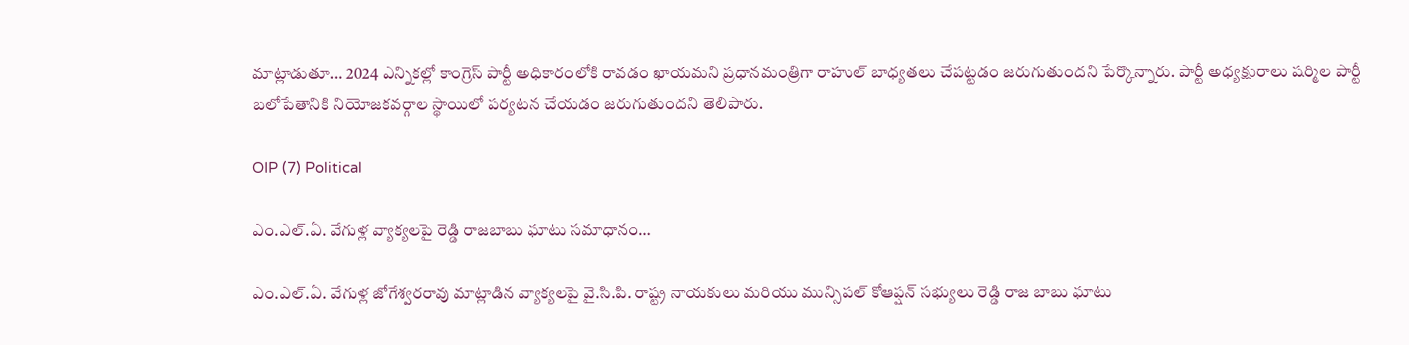మాట్లాడుతూ… 2024 ఎన్నికల్లో కాంగ్రెస్ పార్టీ అధికారంలోకి రావడం ఖాయమని ప్రధానమంత్రిగా రాహుల్ బాధ్యతలు చేపట్టడం జరుగుతుందని పేర్కొన్నారు. పార్టీ అధ్యక్షురాలు షర్మిల పార్టీ బలోపేతానికి నియోజకవర్గాల స్థాయిలో పర్యటన చేయడం జరుగుతుందని తెలిపారు.

OIP (7) Political

ఎం.ఎల్.ఏ. వేగుళ్ల వ్యాక్యలపై రెడ్డి రాజబాబు ఘాటు సమాధానం…

ఎం.ఎల్.ఏ. వేగుళ్ల జోగేశ్వరరావు మాట్లాడిన వ్యాక్యలపై వై.సి.పి. రాష్ట్ర నాయకులు మరియు మున్సిపల్ కోఆప్షన్ సభ్యులు రెడ్డి రాజ బాబు ఘాటు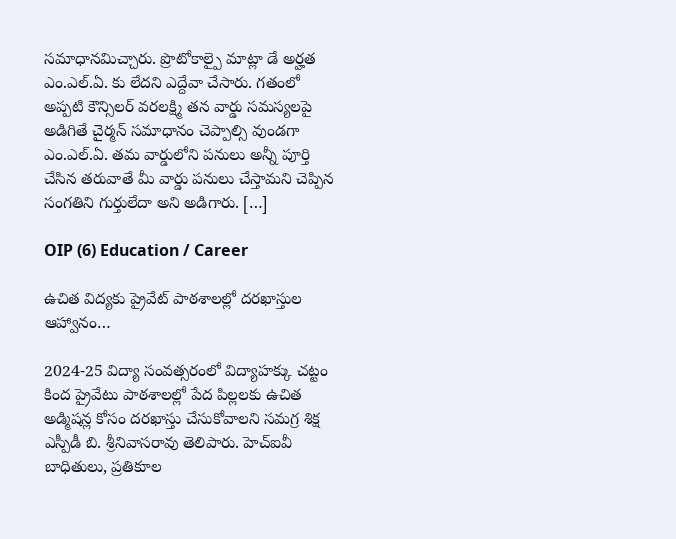సమాధానమిచ్చారు. ప్రొటోకాల్పై మాట్లా డే అర్హత ఎం.ఎల్.ఏ. కు లేదని ఎద్దేవా చేసారు. గతంలో అప్పటి కౌన్సిలర్ వరలక్ష్మి తన వార్డు సమస్యలపై అడిగితే చైర్మన్ సమాధానం చెప్పాల్సి వుండగా ఎం.ఎల్.ఏ. తమ వార్డులోని పనులు అన్నీ పూర్తి చేసిన తరువాతే మీ వార్డు పనులు చేస్తామని చెప్పిన సంగతిని గుర్తులేదా అని అడిగారు. […]

OIP (6) Education / Career

ఉచిత విద్యకు ప్రైవేట్ పాఠశాలల్లో దరఖాస్తుల ఆహ్వానం…

2024-25 విద్యా సంవత్సరంలో విద్యాహక్కు చట్టం కింద ప్రైవేటు పాఠశాలల్లో పేద పిల్లలకు ఉచిత అడ్మిషన్ల కోసం దరఖాస్తు చేసుకోవాలని సమగ్ర శిక్ష ఎస్పీడీ బి. శ్రీనివాసరావు తెలిపారు. హెచ్ఐవీ బాధితులు, ప్రతికూల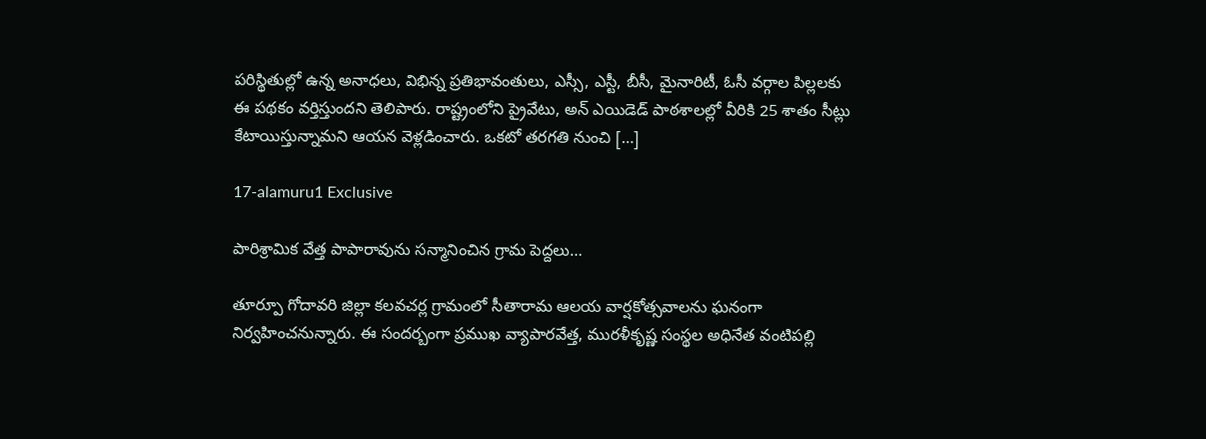పరిస్థితుల్లో ఉన్న అనాధలు, విభిన్న ప్రతిభావంతులు, ఎస్సీ, ఎస్టీ, బీసీ, మైనారిటీ, ఓసీ వర్గాల పిల్లలకు ఈ పథకం వర్తిస్తుందని తెలిపారు. రాష్ట్రంలోని ప్రైవేటు, అన్ ఎయిడెడ్ పాఠశాలల్లో వీరికి 25 శాతం సీట్లు కేటాయిస్తున్నామని ఆయన వెళ్లడించారు. ఒకటో తరగతి నుంచి […]

17-alamuru1 Exclusive

పారిశ్రామిక వేత్త పాపారావును సన్మానించిన గ్రామ పెద్దలు…

తూర్పూ గోదావరి జిల్లా కలవచర్ల గ్రామంలో సీతారామ ఆలయ వార్షకోత్సవాలను ఘనంగా నిర్వహించనున్నారు. ఈ సందర్బంగా ప్రముఖ వ్యాపారవేత్త, మురళీకృష్ణ సంస్థల అధినేత వంటిపల్లి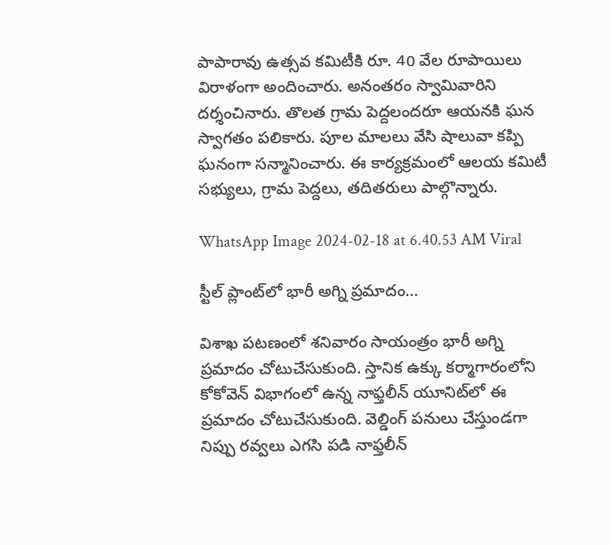పాపారావు ఉత్సవ కమిటీకి రూ. 40 వేల రూపాయిలు విరాళంగా అందించారు. అనంతరం స్వామివారిని దర్శంచినారు. తొలత గ్రామ పెద్దలందరూ ఆయనకి ఘన స్వాగతం పలికారు. పూల మాలలు వేసి షాలువా కప్పి ఘనంగా సన్మానించారు. ఈ కార్యక్రమంలో ఆలయ కమిటీ సభ్యులు, గ్రామ పెద్దలు, తదితరులు పాల్గొన్నారు.

WhatsApp Image 2024-02-18 at 6.40.53 AM Viral

స్టీల్‌ ప్లాంట్‌లో భారీ అగ్ని ప్రమాదం…

విశాఖ పటణంలో శనివారం సాయంత్రం భారీ అగ్ని ప్రమాదం చోటుచేసుకుంది. స్తానిక ఉక్కు కర్మాగారంలోని కోకోవెన్‌ విభాగంలో ఉన్న నాఫ్తలీన్‌ యూనిట్‌లో ఈ ప్రమాదం చోటుచేసుకుంది. వెల్డింగ్‌ పనులు చేస్తుండగా నిప్పు రవ్వలు ఎగసి పడి నాఫ్తలీన్‌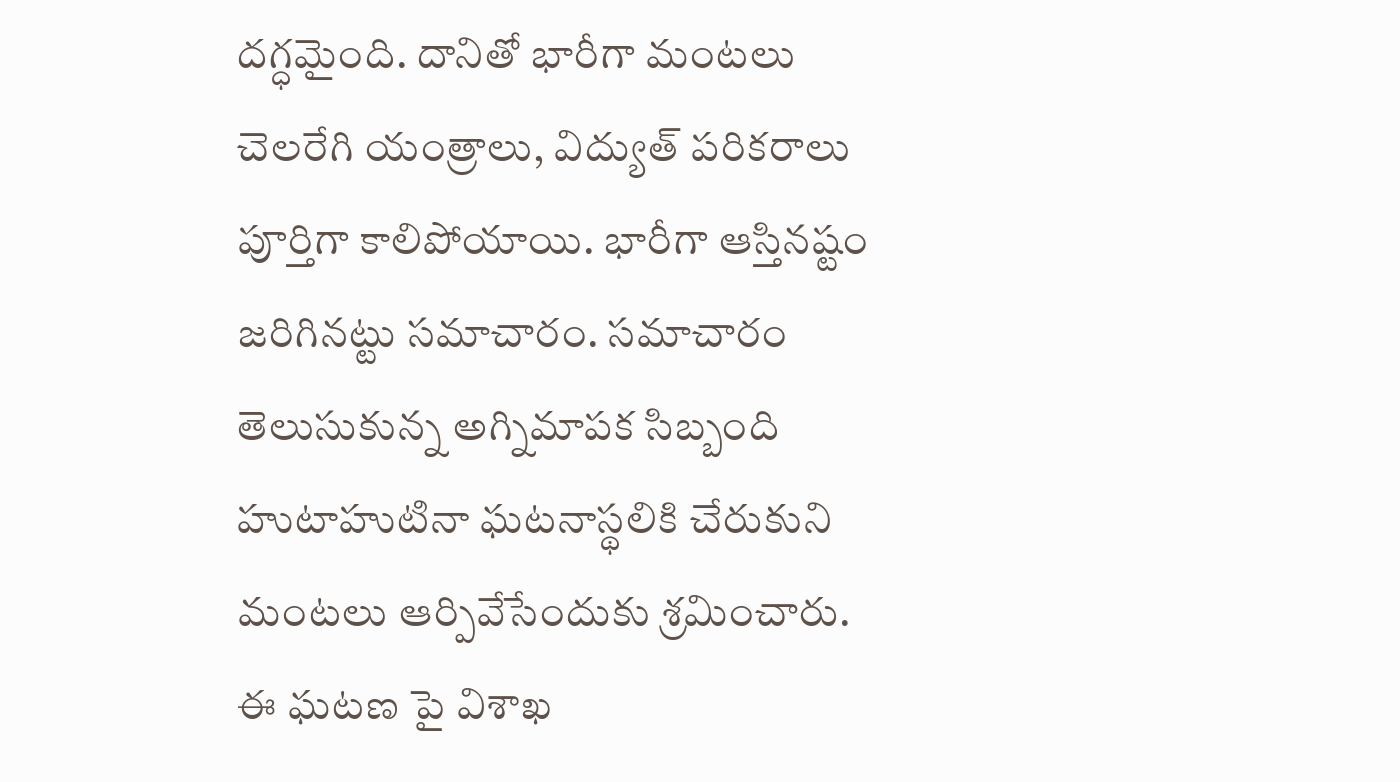దగ్ధమైంది. దానితో భారీగా మంటలు చెలరేగి యంత్రాలు, విద్యుత్‌ పరికరాలు పూర్తిగా కాలిపోయాయి. భారీగా ఆస్తినష్టం జరిగినట్టు సమాచారం. సమాచారం తెలుసుకున్న అగ్నిమాపక సిబ్బంది హుటాహుటినా ఘటనాస్థలికి చేరుకుని మంటలు ఆర్పివేసేందుకు శ్రమించారు. ఈ ఘటణ పై విశాఖ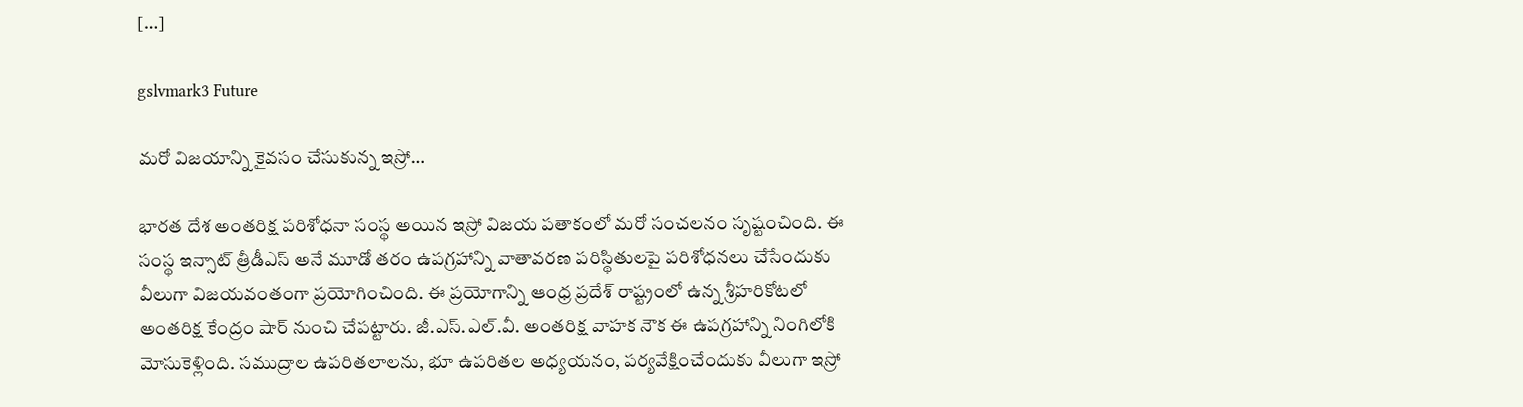[…]

gslvmark3 Future

మరో విజయాన్ని కైవసం చేసుకున్న ఇస్రో…

భారత దేశ అంతరిక్ష పరిశోధనా సంస్థ అయిన ఇస్రో విజయ పతాకంలో మరో సంచలనం సృష్టంచింది. ఈ సంస్థ ఇన్సాట్ త్రీడీఎస్ అనే మూడో తరం ఉపగ్రహాన్ని వాతావరణ పరిస్థితులపై పరిశోధనలు చేసేందుకు వీలుగా విజయవంతంగా ప్రయోగించింది. ఈ ప్రయోగాన్ని ఆంధ్ర ప్రదేశ్ రాష్ట్రంలో ఉన్న శ్రీహరికోటలో అంతరిక్ష కేంద్రం షార్ నుంచి చేపట్టారు. జీ.ఎస్.ఎల్.వీ. అంతరిక్ష వాహక నౌక ఈ ఉపగ్రహాన్ని నింగిలోకి మోసుకెళ్లింది. సముద్రాల ఉపరితలాలను, భూ ఉపరితల అధ్యయనం, పర్యవేక్షించేందుకు వీలుగా ఇస్రో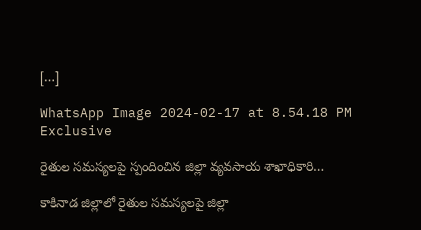[…]

WhatsApp Image 2024-02-17 at 8.54.18 PM Exclusive

రైతుల సమస్యలపై స్పందించిన జిల్లా వ్యవసాయ శాఖాధికారి…

కాకినాడ జిల్లాలో రైతుల సమస్యలపై జిల్లా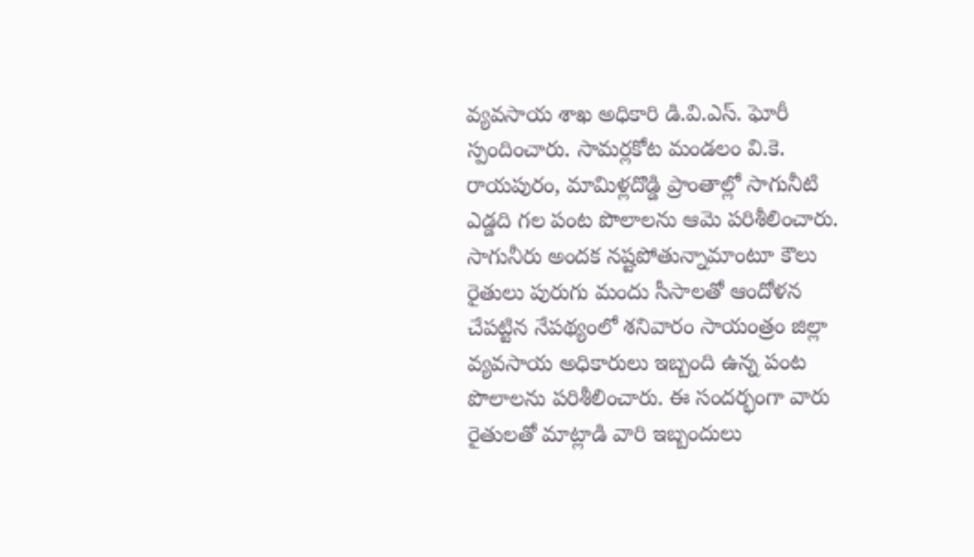వ్యవసాయ శాఖ అధికారి డి.వి.ఎస్. ఘోరీ స్పందించారు. సామర్లకోట మండలం వి.కె. రాయపురం, మామిళ్లదొడ్డి ప్రాంతాల్లో సాగునీటి ఎడ్డది గల పంట పొలాలను ఆమె పరిశీలించారు. సాగునీరు అందక నష్టపోతున్నామాంటూ కౌలు రైతులు పురుగు మందు సీసాలతో ఆందోళన చేపట్టిన నేపథ్యంలో శనివారం సాయంత్రం జిల్లా వ్యవసాయ అధికారులు ఇబ్బంది ఉన్న పంట పొలాలను పరిశీలించారు. ఈ సందర్భంగా వారు రైతులతో మాట్లాడి వారి ఇబ్బందులు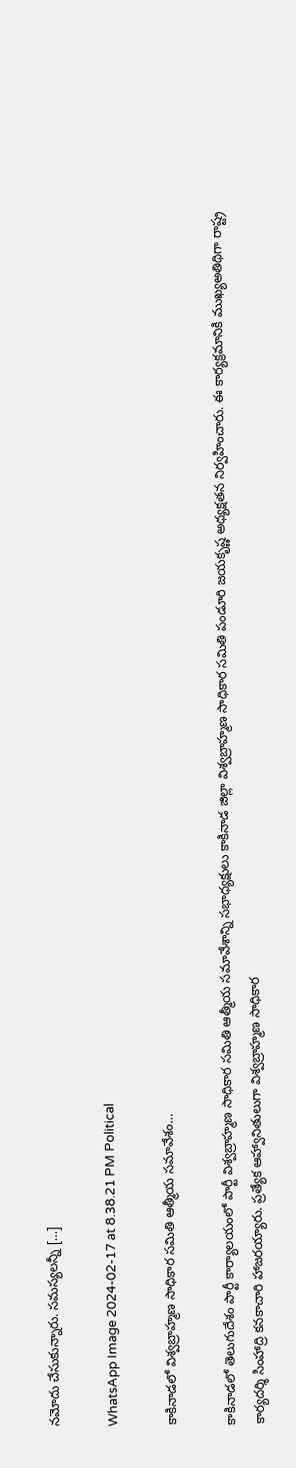నమోదు చేసుకున్నారు. సమస్యలన్నీ […]

WhatsApp Image 2024-02-17 at 8.38.21 PM Political

కాకినాడలో విశ్వబ్రాహ్మణ సాధికార సమితి ఆత్మీయ సమావేశం…

కాకినాడలో తెలుగుదేశం పార్టీ కార్యాలయంలో పార్టీ విశ్వబ్రాహ్మణ సాధికార సమితి ఆత్మీయ సమావేశాన్ని సభాధ్యక్షులు కాకినాడ జిల్లా విశ్వబ్రాహ్మణ సాధికార సమితి పండూరి జయకృష్ణ అధ్యక్షతన నిర్వహించారు. ఈ కార్యక్రమానికి ముఖ్యఅతిథిగా రాష్ట్ర కార్యదర్శి సింహాద్రి కనకాచారి హాజరయ్యారు. ప్రత్యేక ఆహ్వానితులుగా విశ్వబ్రాహ్మణ సాధికార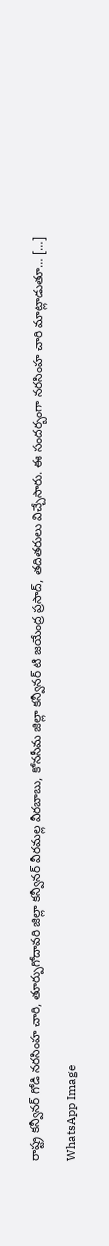రాష్ట్ర కన్వీనర్ గోడి నరసింహ చారి, తూర్పుగోదావరి జిల్లా కన్వీనర్ వీరమల్ల వీరబాబు, కోనసీమ జిల్లా కన్వీనర్ టి జయేంద్ర ప్రసాద్, తదితరులు విచ్చేసారు. ఈ సందర్బంగా నరసింహ చారి మాట్లాడుతూ… […]

WhatsApp Image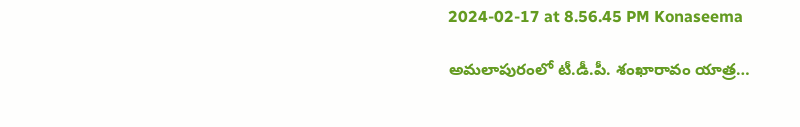2024-02-17 at 8.56.45 PM Konaseema

అమలాపురంలో టీ.డీ.పీ. శంఖారావం యాత్ర…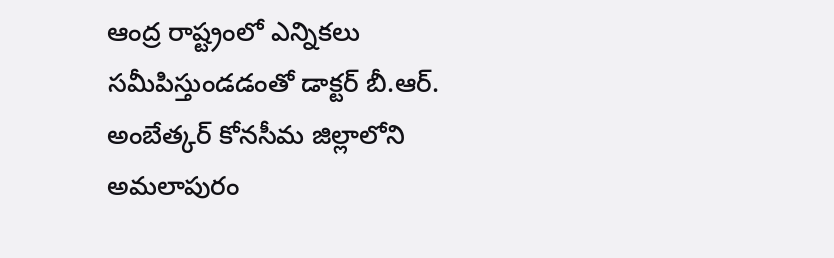ఆంద్ర రాష్ట్రంలో ఎన్నికలు సమీపిస్తుండడంతో డాక్టర్ బీ.ఆర్. అంబేత్కర్ కోనసీమ జిల్లాలోని అమలాపురం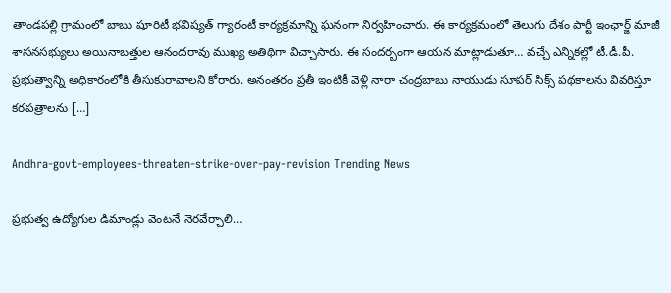తాండపల్లి గ్రామంలో బాబు షూరిటీ భవిష్యత్ గ్యారంటీ కార్యక్రమాన్ని ఘనంగా నిర్వహించారు. ఈ కార్యక్రమంలో తెలుగు దేశం పార్టీ ఇంఛార్జ్ మాజీ శాసనసభ్యులు అయినాబత్తుల ఆనందరావు ముఖ్య అతిథిగా విచ్చాసారు. ఈ సందర్బంగా ఆయన మాట్లాడుతూ… వచ్చే ఎన్నికల్లో టీ.డీ.పీ. ప్రభుత్వాన్ని అధికారంలోకి తీసుకురావాలని కోరారు. అనంతరం ప్రతీ ఇంటికీ వెళ్లి నారా చంద్రబాబు నాయుడు సూపర్ సిక్స్ పథకాలను వివరిస్తూ కరపత్రాలను […]

Andhra-govt-employees-threaten-strike-over-pay-revision Trending News

ప్రభుత్వ ఉద్యోగుల డిమాండ్లు వెంటనే నెరవేర్చాలి…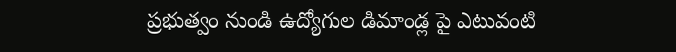ప్రభుత్వం నుండి ఉద్యోగుల డిమాండ్ల పై ఎటువంటి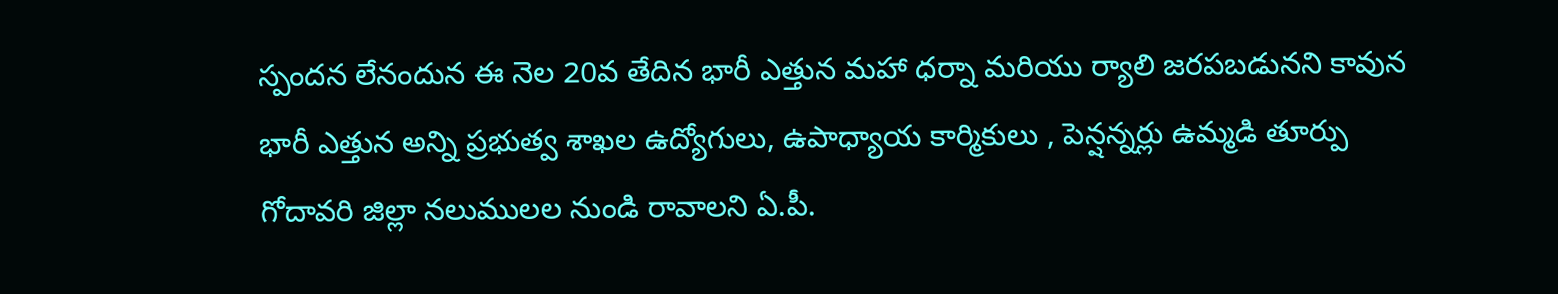స్పందన లేనందున ఈ నెల 20వ తేదిన భారీ ఎత్తున మహా ధర్నా మరియు ర్యాలి జరపబడునని కావున భారీ ఎత్తున అన్ని ప్రభుత్వ శాఖల ఉద్యోగులు, ఉపాధ్యాయ కార్మికులు , పెన్షన్నర్లు ఉమ్మడి తూర్పు గోదావరి జిల్లా నలుములల నుండి రావాలని ఏ.పీ.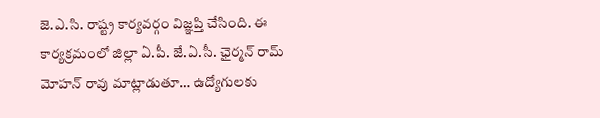జె.ఎ.సి. రాష్ట్ర కార్యవర్గం విజ్ఞప్తి చేసింది. ఈ కార్యక్రమంలో జిల్లా ఏ.పీ. జే.ఏ.సీ. ఛైర్మన్ రామ్ మోహన్ రావు మాట్లాడుతూ… ఉద్యోగులకు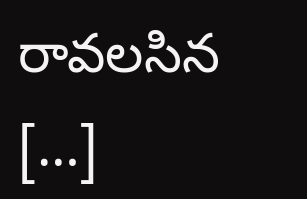రావలసిన […]